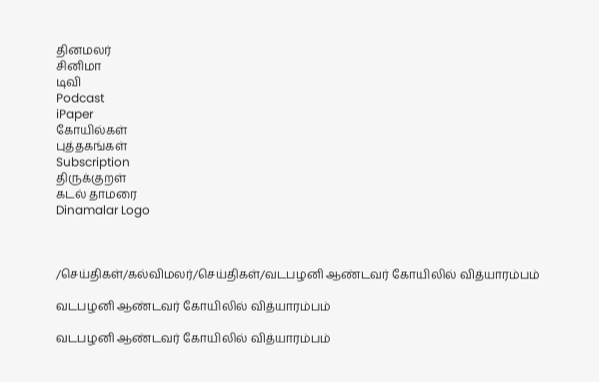தினமலர்
சினிமா
டிவி
Podcast
iPaper
கோயில்கள்
புத்தகங்கள்
Subscription
திருக்குறள்
கடல் தாமரை
Dinamalar Logo



/செய்திகள்/கல்விமலர்/செய்திகள்/வடபழனி ஆண்டவர் கோயிலில் வித்யாரம்பம்

வடபழனி ஆண்டவர் கோயிலில் வித்யாரம்பம்

வடபழனி ஆண்டவர் கோயிலில் வித்யாரம்பம்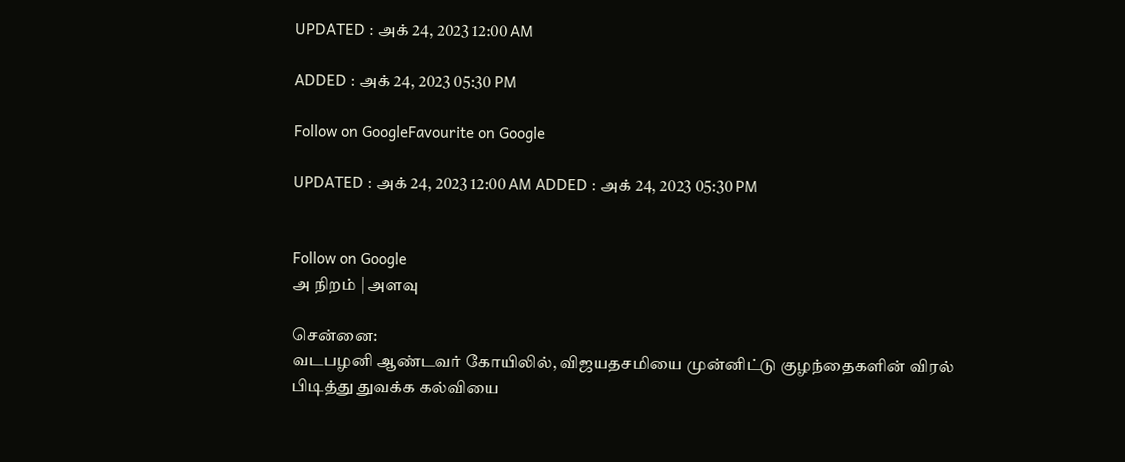UPDATED : அக் 24, 2023 12:00 AM

ADDED : அக் 24, 2023 05:30 PM

Follow on GoogleFavourite on Google

UPDATED : அக் 24, 2023 12:00 AM ADDED : அக் 24, 2023 05:30 PM


Follow on Google
அ நிறம் | அளவு

சென்னை:
வடபழனி ஆண்டவர் கோயிலில், விஜயதசமியை முன்னிட்டு குழந்தைகளின் விரல் பிடித்து துவக்க கல்வியை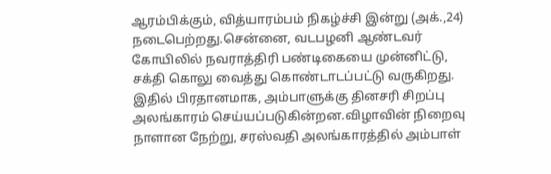ஆரம்பிக்கும், வித்யாரம்பம் நிகழ்ச்சி இன்று (அக்.,24) நடைபெற்றது.சென்னை, வடபழனி ஆண்டவர் கோயிலில் நவராத்திரி பண்டிகையை முன்னிட்டு, சக்தி கொலு வைத்து கொண்டாடப்பட்டு வருகிறது. இதில் பிரதானமாக, அம்பாளுக்கு தினசரி சிறப்பு அலங்காரம் செய்யப்படுகின்றன.விழாவின் நிறைவு நாளான நேற்று, சரஸ்வதி அலங்காரத்தில் அம்பாள்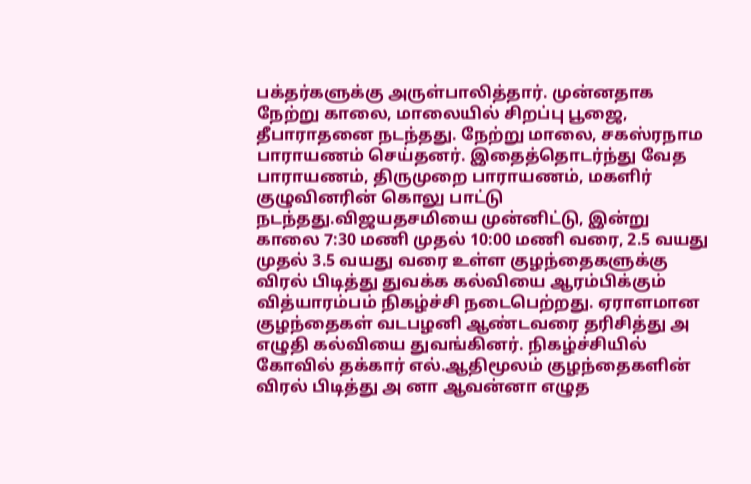பக்தர்களுக்கு அருள்பாலித்தார். முன்னதாக நேற்று காலை, மாலையில் சிறப்பு பூஜை, தீபாராதனை நடந்தது. நேற்று மாலை, சகஸ்ரநாம பாராயணம் செய்தனர். இதைத்தொடர்ந்து வேத பாராயணம், திருமுறை பாராயணம், மகளிர் குழுவினரின் கொலு பாட்டு நடந்தது.விஜயதசமியை முன்னிட்டு, இன்று காலை 7:30 மணி முதல் 10:00 மணி வரை, 2.5 வயது முதல் 3.5 வயது வரை உள்ள குழந்தைகளுக்கு விரல் பிடித்து துவக்க கல்வியை ஆரம்பிக்கும் வித்யாரம்பம் நிகழ்ச்சி நடைபெற்றது. ஏராளமான குழந்தைகள் வடபழனி ஆண்டவரை தரிசித்து அ எழுதி கல்வியை துவங்கினர். நிகழ்ச்சியில் கோவில் தக்கார் எல்.ஆதிமூலம் குழந்தைகளின் விரல் பிடித்து அ னா ஆவன்னா எழுத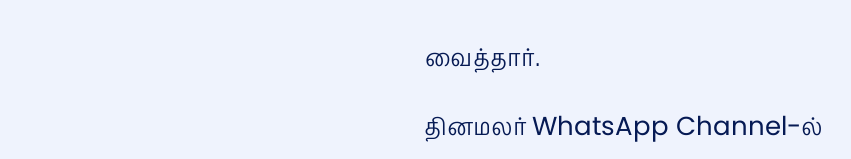வைத்தார்.

தினமலர் WhatsApp Channel-ல்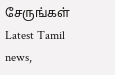சேருங்கள்
Latest Tamil news,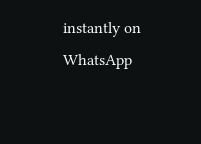instantly on WhatsApp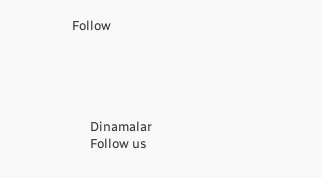Follow





      Dinamalar
      Follow us